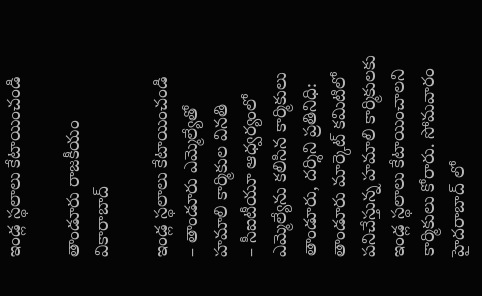ఇండ్ల స్థలాలు కేటాయించండి

తాండూరు రాజకీయం వికారాబాద్

ఇండ్ల స్థలాలు కేటాయించండి
– తాండూరు ఎమ్మెల్యేతో హమాలి కార్మికుల వినతి
– సీఐటీయూ ఆధ్వర్యంలో ఎమ్మెల్యేను కలిసిన కార్మికులు
తాండూరు, దర్శిని ప్రతినిధి: తాండూరు మార్కెట్ కమిటిలో పనిచేస్తున్న హమాలి కార్మికులకు ఇండ్ల స్థలాలు కేటాయించాలని కార్మికులు కోరారు. సోమవారం హైదరాబాద్ లో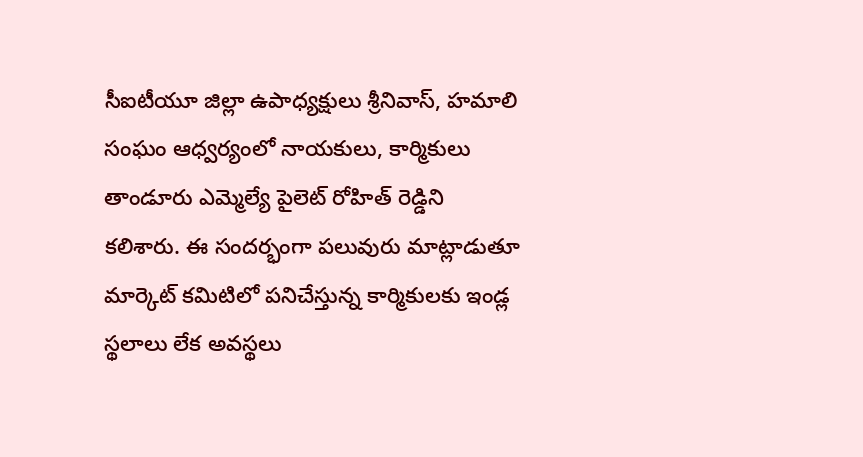సీఐటీయూ జిల్లా ఉపాధ్యక్షులు శ్రీనివాస్, హమాలి సంఘం ఆధ్వర్యంలో నాయకులు, కార్మికులు తాండూరు ఎమ్మెల్యే పైలెట్ రోహిత్ రెడ్డిని కలిశారు. ఈ సందర్భంగా పలువురు మాట్లాడుతూ మార్కెట్ కమిటిలో పనిచేస్తున్న కార్మికులకు ఇండ్ల స్థలాలు లేక అవస్థలు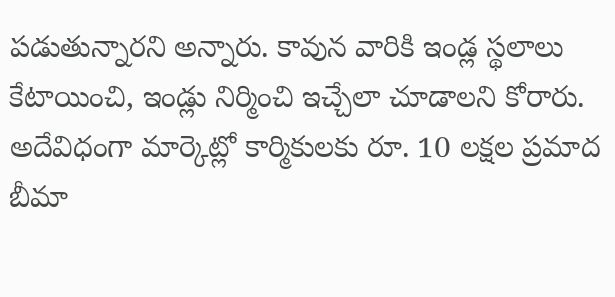పడుతున్నారని అన్నారు. కావున వారికి ఇండ్ల స్థలాలు కేటాయించి, ఇండ్లు నిర్మించి ఇచ్చేలా చూడాలని కోరారు. అదేవిధంగా మార్కెట్లో కార్మికులకు రూ. 10 లక్షల ప్రమాద బీమా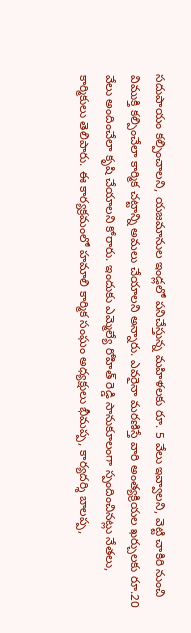సదుపాయం కల్పించాలని, యజమానుల ఇండ్లలో పనిచేస్తున్న మహిళలకు రూ. 5 వేలు ఇవ్వాలని, వెట్టి చాకిరి నుంచి విముక్తి కల్పించేలా కార్మిక చట్టాన్ని అమలు చేయాలని అన్నారు. ఎవరైనా మరణిస్తే వారి అంత్యక్రియల ఖర్చులకు రూ.20 వేలు అందించేలా కృషి చేయాలని కోరారు. ఇందుకు ఎమ్మెల్యే రోహిత్ రెడ్డి సానుకూలంగా స్పందించినట్లు నేతలు, కార్మికులు తెలిపారు. ఈ కార్యక్రమంలో హమాలి కార్మిక సంఘం అధ్యక్షులు భీమప్ప, కార్యదర్శి బాలప్ప,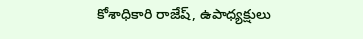కోశాధికారి రాజేష్, ఉపాధ్యక్షులు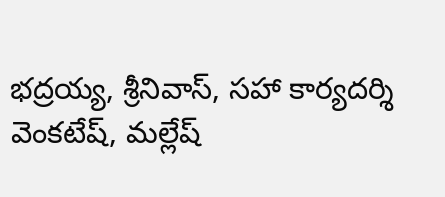భద్రయ్య, శ్రీనివాస్, సహా కార్యదర్శి వెంకటేష్, మల్లేష్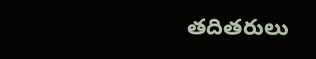తదితరులు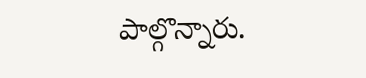పాల్గొన్నారు.